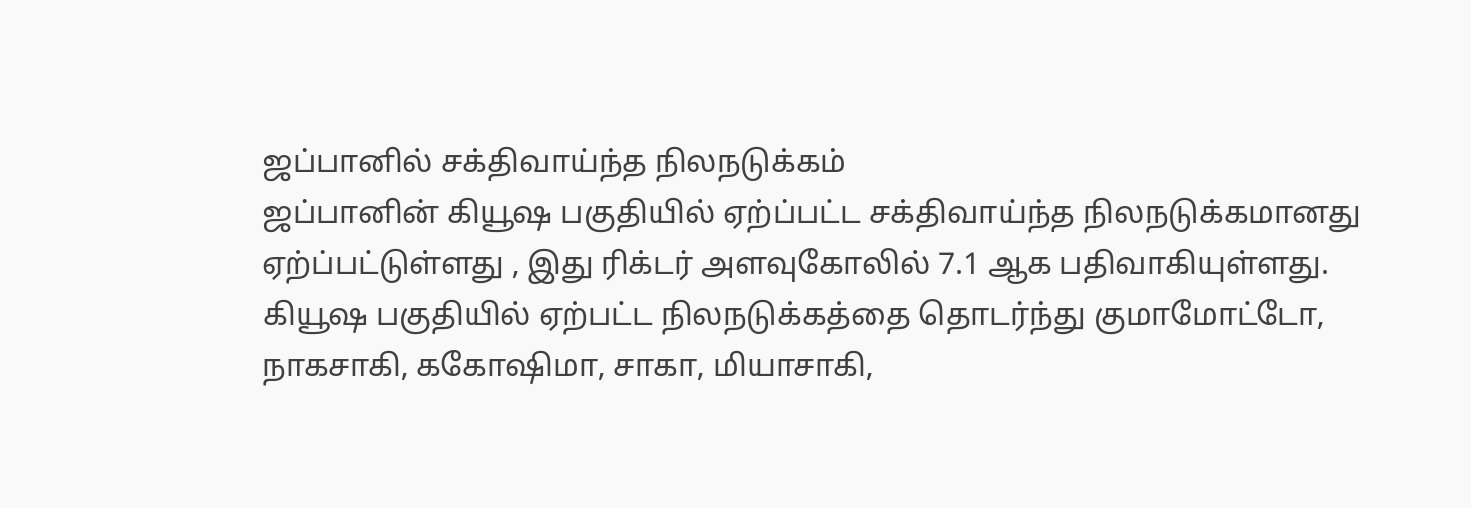ஜப்பானில் சக்திவாய்ந்த நிலநடுக்கம்
ஜப்பானின் கியூஷ பகுதியில் ஏற்ப்பட்ட சக்திவாய்ந்த நிலநடுக்கமானது ஏற்ப்பட்டுள்ளது , இது ரிக்டர் அளவுகோலில் 7.1 ஆக பதிவாகியுள்ளது. கியூஷ பகுதியில் ஏற்பட்ட நிலநடுக்கத்தை தொடர்ந்து குமாமோட்டோ, நாகசாகி, ககோஷிமா, சாகா, மியாசாகி,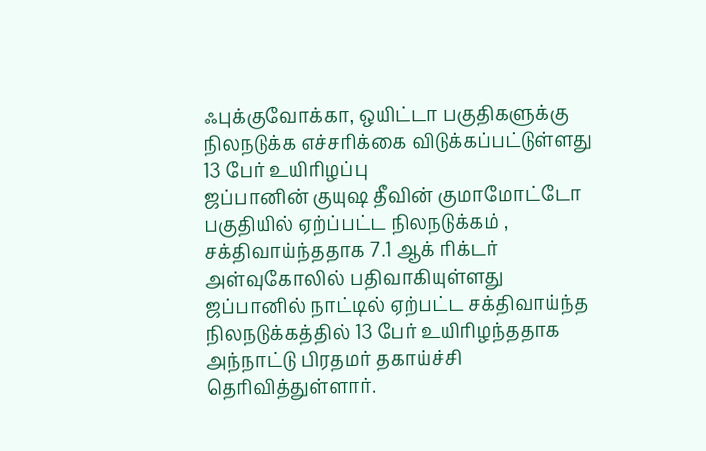ஃபுக்குவோக்கா, ஒயிட்டா பகுதிகளுக்கு நிலநடுக்க எச்சரிக்கை விடுக்கப்பட்டுள்ளது
13 பேர் உயிரிழப்பு
ஜப்பானின் குயுஷ தீவின் குமாமோட்டோ பகுதியில் ஏற்ப்பட்ட நிலநடுக்கம் , சக்திவாய்ந்ததாக 7.1 ஆக் ரிக்டர் அள்வுகோலில் பதிவாகியுள்ளது
ஜப்பானில் நாட்டில் ஏற்பட்ட சக்திவாய்ந்த நிலநடுக்கத்தில் 13 பேர் உயிரிழந்ததாக அந்நாட்டு பிரதமர் தகாய்ச்சி தெரிவித்துள்ளார்.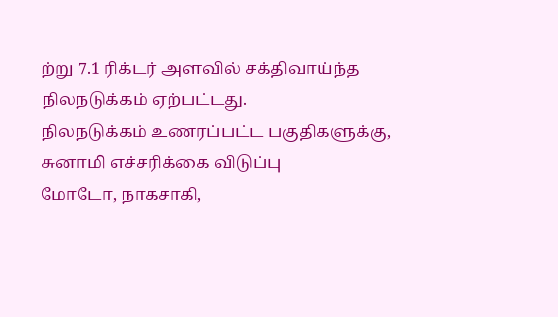ற்று 7.1 ரிக்டர் அளவில் சக்திவாய்ந்த நிலநடுக்கம் ஏற்பட்டது.
நிலநடுக்கம் உணரப்பட்ட பகுதிகளுக்கு, சுனாமி எச்சரிக்கை விடுப்பு
மோடோ, நாகசாகி,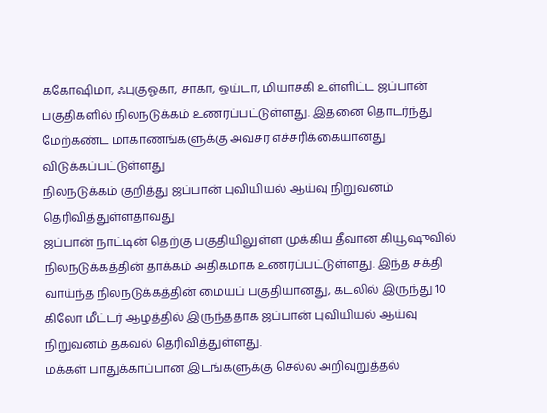ககோஷிமா, ஃபுகுஓகா, சாகா, ஒய்டா, மியாசகி உள்ளிட்ட ஜப்பான் பகுதிகளில் நிலநடுக்கம் உணரப்பட்டுள்ளது. இதனை தொடர்ந்து மேற்கண்ட மாகாணங்களுக்கு அவசர எச்சரிக்கையானது விடுக்கப்பட்டுள்ளது
நிலநடுக்கம் குறித்து ஜப்பான் புவியியல் ஆய்வு நிறுவனம் தெரிவித்துள்ளதாவது
ஜப்பான் நாட்டின் தெற்கு பகுதியிலுள்ள முக்கிய தீவான கியூஷுவில் நிலநடுக்கத்தின் தாக்கம் அதிகமாக உணரப்பட்டுள்ளது. இந்த சக்தி வாய்ந்த நிலநடுக்கத்தின் மையப் பகுதியானது, கடலில் இருந்து 10 கிலோ மீட்டர் ஆழத்தில் இருந்ததாக ஜப்பான் புவியியல் ஆய்வு நிறுவனம் தகவல் தெரிவித்துள்ளது.
மக்கள் பாதுக்காப்பான இடங்களுக்கு செல்ல அறிவுறுத்தல்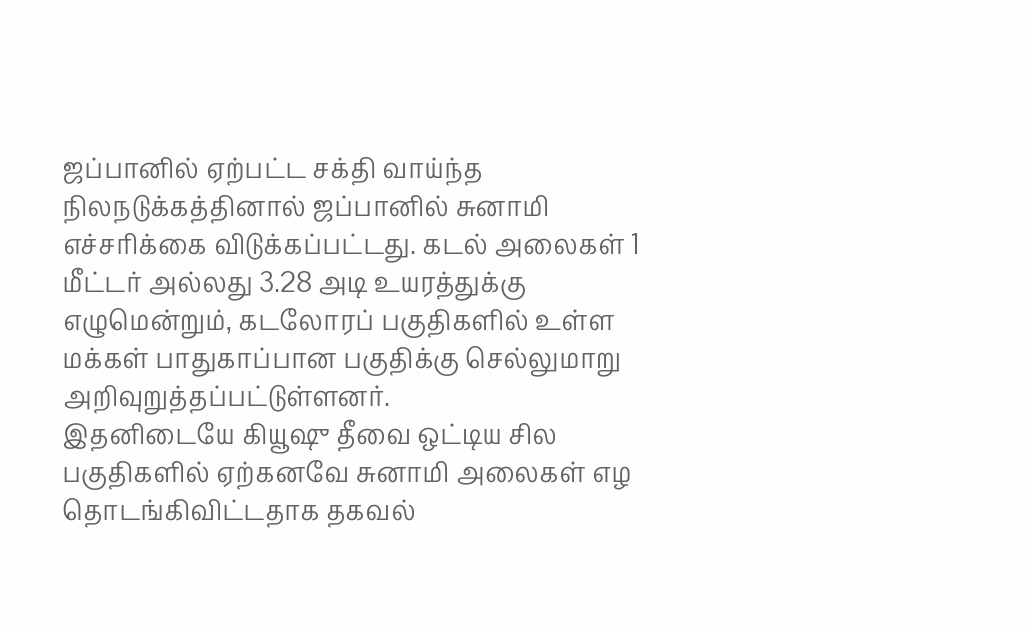ஜப்பானில் ஏற்பட்ட சக்தி வாய்ந்த நிலநடுக்கத்தினால் ஜப்பானில் சுனாமி எச்சரிக்கை விடுக்கப்பட்டது. கடல் அலைகள் 1 மீட்டர் அல்லது 3.28 அடி உயரத்துக்கு எழுமென்றும், கடலோரப் பகுதிகளில் உள்ள மக்கள் பாதுகாப்பான பகுதிக்கு செல்லுமாறு அறிவுறுத்தப்பட்டுள்ளனர்.
இதனிடையே கியூஷு தீவை ஒட்டிய சில பகுதிகளில் ஏற்கனவே சுனாமி அலைகள் எழ தொடங்கிவிட்டதாக தகவல்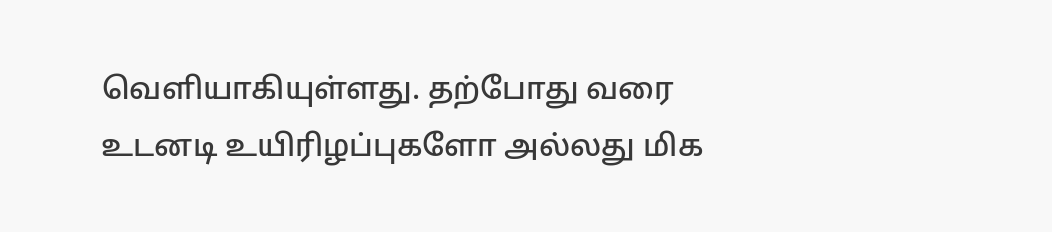வெளியாகியுள்ளது. தற்போது வரை உடனடி உயிரிழப்புகளோ அல்லது மிக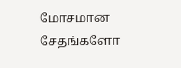மோசமான சேதங்களோ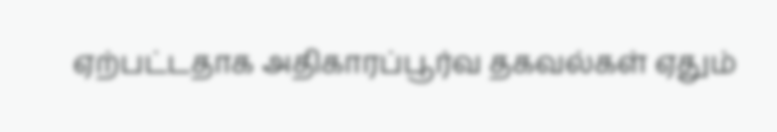ஏற்பட்டதாக அதிகாரப்பூர்வ தகவல்கள் ஏதும்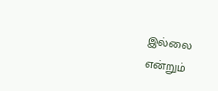இல்லை என்றும்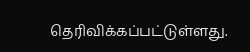தெரிவிக்கப்பட்டுள்ளது.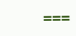===